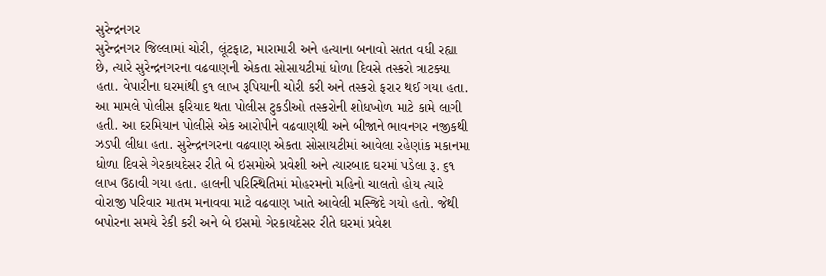સુરેન્દ્રનગર
સુરેન્દ્રનગર જિલ્લામાં ચોરી, લૂંટફાટ, મારામારી અને હત્યાના બનાવો સતત વધી રહ્યા છે, ત્યારે સુરેન્દ્રનગરના વઢવાણની એકતા સોસાયટીમાં ધોળા દિવસે તસ્કરો ત્રાટક્યા હતા. વેપારીના ઘરમાંથી ૬૧ લાખ રૂપિયાની ચોરી કરી અને તસ્કરો ફરાર થઈ ગયા હતા. આ મામલે પોલીસ ફરિયાદ થતા પોલીસ ટુકડીઓ તસ્કરોની શોધખોળ માટે કામે લાગી હતી. આ દરમિયાન પોલીસે એક આરોપીને વઢવાણથી અને બીજાને ભાવનગર નજીકથી ઝડપી લીધા હતા. સુરેન્દ્રનગરના વઢવાણ એકતા સોસાયટીમાં આવેલા રહેણાંક મકાનમા ધોળા દિવસે ગેરકાયદેસર રીતે બે ઇસમોએ પ્રવેશી અને ત્યારબાદ ઘરમાં પડેલા રૂ. ૬૧ લાખ ઉઠાવી ગયા હતા. હાલની પરિસ્થિતિમાં મોહરમનો મહિનો ચાલતો હોય ત્યારે વોરાજી પરિવાર માતમ મનાવવા માટે વઢવાણ ખાતે આવેલી મસ્જિદે ગયો હતો. જેથી બપોરના સમયે રેકી કરી અને બે ઇસમો ગેરકાયદેસર રીતે ઘરમાં પ્રવેશ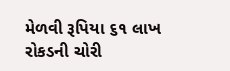મેળવી રૂપિયા ૬૧ લાખ રોકડની ચોરી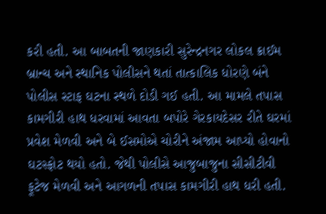કરી હતી. આ બાબતની જાણકારી સુરેન્દ્રનગર લોકલ ક્રાઈમ બ્રાન્ચ અને સ્થાનિક પોલીસને થતાં તાત્કાલિક ધોરણે બંને પોલીસ સ્ટાફ ઘટના સ્થળે દોડી ગઈ હતી. આ મામલે તપાસ કામગીરી હાથ ધરવામાં આવતા બપોરે ગેરકાયદેસર રીતે ઘરમાં પ્રવેશ મેળવી અને બે ઈસમોએ ચોરીને અંજામ આપ્યો હોવાનો ઘટસ્ફોટ થયો હતો. જેથી પોલીસે આજુબાજુના સીસીટીવી ફૂટેજ મેળવી અને આગળની તપાસ કામગીરી હાથ ધરી હતી.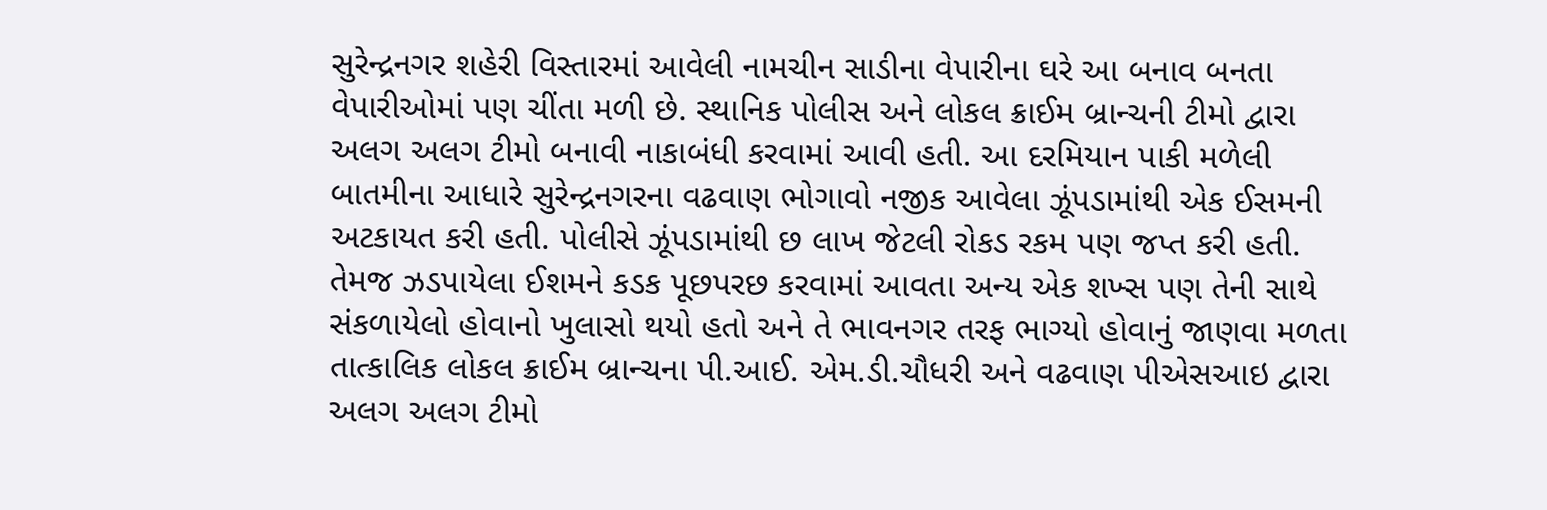સુરેન્દ્રનગર શહેરી વિસ્તારમાં આવેલી નામચીન સાડીના વેપારીના ઘરે આ બનાવ બનતા વેપારીઓમાં પણ ચીંતા મળી છે. સ્થાનિક પોલીસ અને લોકલ ક્રાઈમ બ્રાન્ચની ટીમો દ્વારા અલગ અલગ ટીમો બનાવી નાકાબંધી કરવામાં આવી હતી. આ દરમિયાન પાકી મળેલી બાતમીના આધારે સુરેન્દ્રનગરના વઢવાણ ભોગાવો નજીક આવેલા ઝૂંપડામાંથી એક ઈસમની અટકાયત કરી હતી. પોલીસે ઝૂંપડામાંથી છ લાખ જેટલી રોકડ રકમ પણ જપ્ત કરી હતી. તેમજ ઝડપાયેલા ઈશમને કડક પૂછપરછ કરવામાં આવતા અન્ય એક શખ્સ પણ તેની સાથે સંકળાયેલો હોવાનો ખુલાસો થયો હતો અને તે ભાવનગર તરફ ભાગ્યો હોવાનું જાણવા મળતા તાત્કાલિક લોકલ ક્રાઈમ બ્રાન્ચના પી.આઈ. એમ.ડી.ચૌધરી અને વઢવાણ પીએસઆઇ દ્વારા અલગ અલગ ટીમો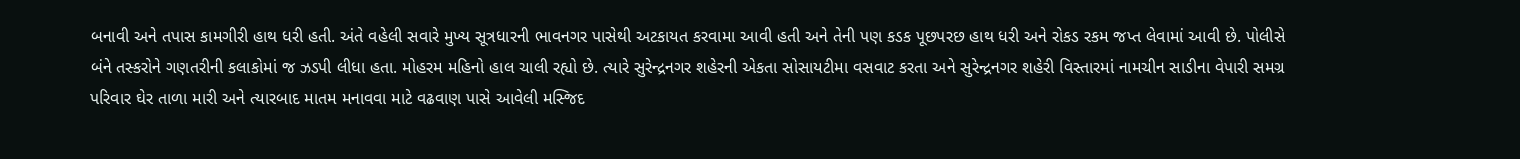બનાવી અને તપાસ કામગીરી હાથ ધરી હતી. અંતે વહેલી સવારે મુખ્ય સૂત્રધારની ભાવનગર પાસેથી અટકાયત કરવામા આવી હતી અને તેની પણ કડક પૂછપરછ હાથ ધરી અને રોકડ રકમ જપ્ત લેવામાં આવી છે. પોલીસે બંને તસ્કરોને ગણતરીની કલાકોમાં જ ઝડપી લીધા હતા. મોહરમ મહિનો હાલ ચાલી રહ્યો છે. ત્યારે સુરેન્દ્રનગર શહેરની એકતા સોસાયટીમા વસવાટ કરતા અને સુરેન્દ્રનગર શહેરી વિસ્તારમાં નામચીન સાડીના વેપારી સમગ્ર પરિવાર ઘેર તાળા મારી અને ત્યારબાદ માતમ મનાવવા માટે વઢવાણ પાસે આવેલી મસ્જિદ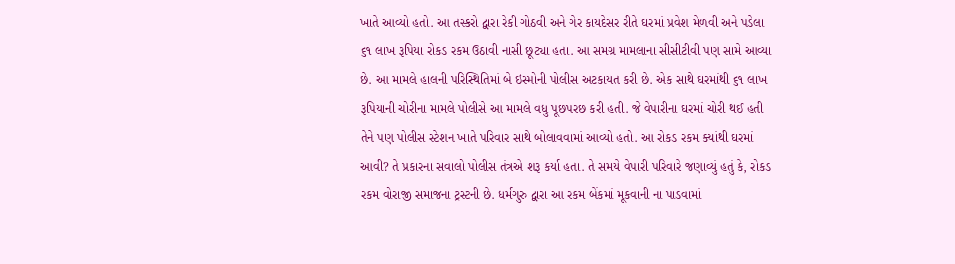ખાતે આવ્યો હતો. આ તસ્કરો દ્વારા રેકી ગોઠવી અને ગેર કાયદેસર રીતે ઘરમાં પ્રવેશ મેળવી અને પડેલા ૬૧ લાખ રૂપિયા રોકડ રકમ ઉઠાવી નાસી છૂટ્યા હતા. આ સમગ્ર મામલાના સીસીટીવી પણ સામે આવ્યા છે. આ મામલે હાલની પરિસ્થિતિમાં બે ઇસ્મોની પોલીસ અટકાયત કરી છે. એક સાથે ઘરમાંથી ૬૧ લાખ રૂપિયાની ચોરીના મામલે પોલીસે આ મામલે વધુ પૂછપરછ કરી હતી. જે વેપારીના ઘરમાં ચોરી થઈ હતી તેને પણ પોલીસ સ્ટેશન ખાતે પરિવાર સાથે બોલાવવામાં આવ્યો હતો. આ રોકડ રકમ ક્યાંથી ઘરમાં આવી? તે પ્રકારના સવાલો પોલીસ તંત્રએ શરૂ કર્યા હતા. તે સમયે વેપારી પરિવારે જણાવ્યું હતું કે, રોકડ રકમ વોરાજી સમાજના ટ્રસ્ટની છે. ધર્મગુરુ દ્વારા આ રકમ બેંકમાં મૂકવાની ના પાડવામાં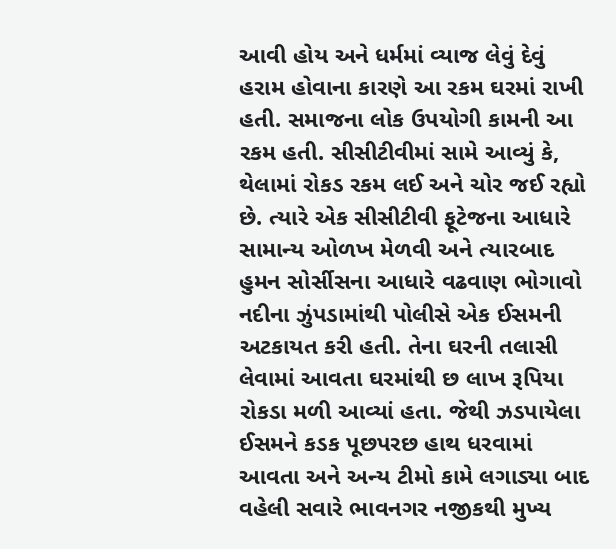આવી હોય અને ધર્મમાં વ્યાજ લેવું દેવું હરામ હોવાના કારણે આ રકમ ઘરમાં રાખી હતી. સમાજના લોક ઉપયોગી કામની આ રકમ હતી. સીસીટીવીમાં સામે આવ્યું કે, થેલામાં રોકડ રકમ લઈ અને ચોર જઈ રહ્યો છે. ત્યારે એક સીસીટીવી ફૂટેજના આધારે સામાન્ય ઓળખ મેળવી અને ત્યારબાદ હુમન સોર્સીસના આધારે વઢવાણ ભોગાવો નદીના ઝુંપડામાંથી પોલીસે એક ઈસમની અટકાયત કરી હતી. તેના ઘરની તલાસી લેવામાં આવતા ઘરમાંથી છ લાખ રૂપિયા રોકડા મળી આવ્યાં હતા. જેથી ઝડપાયેલા ઈસમને કડક પૂછપરછ હાથ ધરવામાં આવતા અને અન્ય ટીમો કામે લગાડ્યા બાદ વહેલી સવારે ભાવનગર નજીકથી મુખ્ય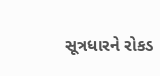સૂત્રધારને રોકડ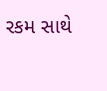રકમ સાથે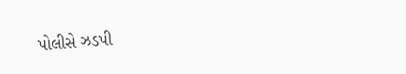પોલીસે ઝડપી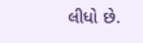લીધો છે.